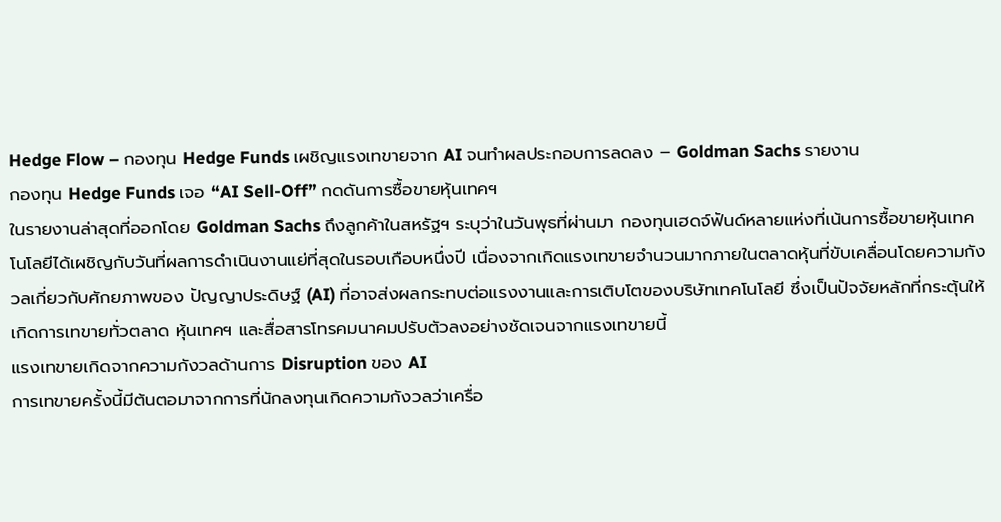Hedge Flow – กองทุน Hedge Funds เผชิญแรงเทขายจาก AI จนทำผลประกอบการลดลง – Goldman Sachs รายงาน
กองทุน Hedge Funds เจอ “AI Sell-Off” กดดันการซื้อขายหุ้นเทคฯ
ในรายงานล่าสุดที่ออกโดย Goldman Sachs ถึงลูกค้าในสหรัฐฯ ระบุว่าในวันพุธที่ผ่านมา กองทุนเฮดจ์ฟันด์หลายแห่งที่เน้นการซื้อขายหุ้นเทคโนโลยีได้เผชิญกับวันที่ผลการดำเนินงานแย่ที่สุดในรอบเกือบหนึ่งปี เนื่องจากเกิดแรงเทขายจำนวนมากภายในตลาดหุ้นที่ขับเคลื่อนโดยความกังวลเกี่ยวกับศักยภาพของ ปัญญาประดิษฐ์ (AI) ที่อาจส่งผลกระทบต่อแรงงานและการเติบโตของบริษัทเทคโนโลยี ซึ่งเป็นปัจจัยหลักที่กระตุ้นให้เกิดการเทขายทั่วตลาด หุ้นเทคฯ และสื่อสารโทรคมนาคมปรับตัวลงอย่างชัดเจนจากแรงเทขายนี้
แรงเทขายเกิดจากความกังวลด้านการ Disruption ของ AI
การเทขายครั้งนี้มีต้นตอมาจากการที่นักลงทุนเกิดความกังวลว่าเครื่อ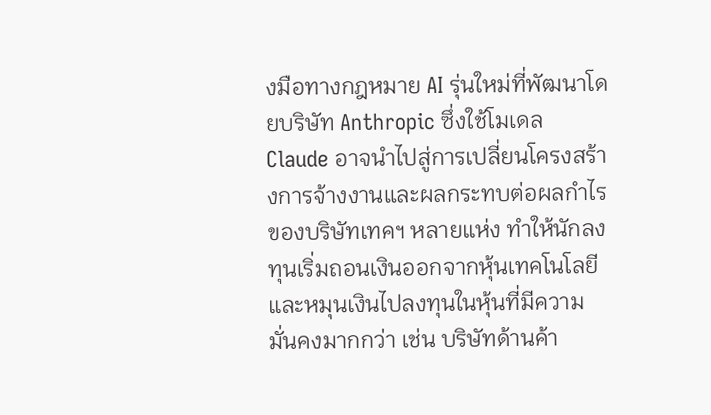งมือทางกฎหมาย AI รุ่นใหม่ที่พัฒนาโดยบริษัท Anthropic ซึ่งใช้โมเดล Claude อาจนำไปสู่การเปลี่ยนโครงสร้างการจ้างงานและผลกระทบต่อผลกำไรของบริษัทเทคฯ หลายแห่ง ทำให้นักลงทุนเริ่มถอนเงินออกจากหุ้นเทคโนโลยีและหมุนเงินไปลงทุนในหุ้นที่มีความมั่นคงมากกว่า เช่น บริษัทด้านค้า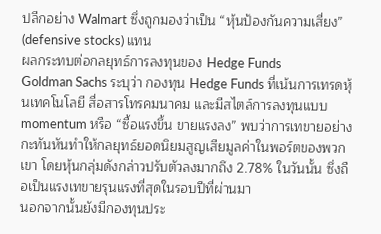ปลีกอย่าง Walmart ซึ่งถูกมองว่าเป็น “หุ้นป้องกันความเสี่ยง” (defensive stocks) แทน
ผลกระทบต่อกลยุทธ์การลงทุนของ Hedge Funds
Goldman Sachs ระบุว่า กองทุน Hedge Funds ที่เน้นการเทรดหุ้นเทคโนโลยี สื่อสารโทรคมนาคม และมีสไตล์การลงทุนแบบ momentum หรือ “ซื้อแรงขึ้น ขายแรงลง” พบว่าการเทขายอย่างกะทันหันทำให้กลยุทธ์ยอดนิยมสูญเสียมูลค่าในพอร์ตของพวกเขา โดยหุ้นกลุ่มดังกล่าวปรับตัวลงมากถึง 2.78% ในวันนั้น ซึ่งถือเป็นแรงเทขายรุนแรงที่สุดในรอบปีที่ผ่านมา
นอกจากนั้นยังมีกองทุนประ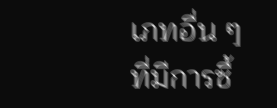เภทอื่น ๆ ที่มีการซื้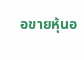อขายหุ้นอ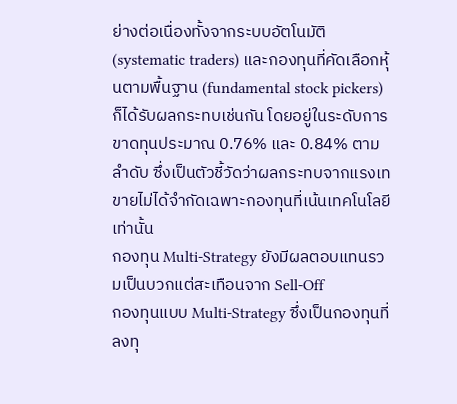ย่างต่อเนื่องทั้งจากระบบอัตโนมัติ (systematic traders) และกองทุนที่คัดเลือกหุ้นตามพื้นฐาน (fundamental stock pickers) ก็ได้รับผลกระทบเช่นกัน โดยอยู่ในระดับการขาดทุนประมาณ 0.76% และ 0.84% ตามลำดับ ซึ่งเป็นตัวชี้วัดว่าผลกระทบจากแรงเทขายไม่ได้จำกัดเฉพาะกองทุนที่เน้นเทคโนโลยีเท่านั้น
กองทุน Multi-Strategy ยังมีผลตอบแทนรวมเป็นบวกแต่สะเทือนจาก Sell-Off
กองทุนแบบ Multi-Strategy ซึ่งเป็นกองทุนที่ลงทุ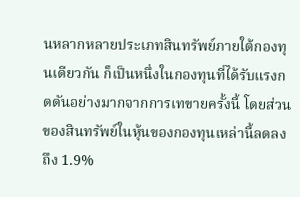นหลากหลายประเภทสินทรัพย์ภายใต้กองทุนเดียวกัน ก็เป็นหนึ่งในกองทุนที่ได้รับแรงกดดันอย่างมากจากการเทขายครั้งนี้ โดยส่วนของสินทรัพย์ในหุ้นของกองทุนเหล่านี้ลดลงถึง 1.9%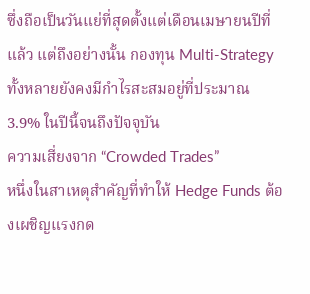ซึ่งถือเป็นวันแย่ที่สุดตั้งแต่เดือนเมษายนปีที่แล้ว แต่ถึงอย่างนั้น กองทุน Multi-Strategy ทั้งหลายยังคงมีกำไรสะสมอยู่ที่ประมาณ 3.9% ในปีนี้จนถึงปัจจุบัน
ความเสี่ยงจาก “Crowded Trades”
หนึ่งในสาเหตุสำคัญที่ทำให้ Hedge Funds ต้องเผชิญแรงกด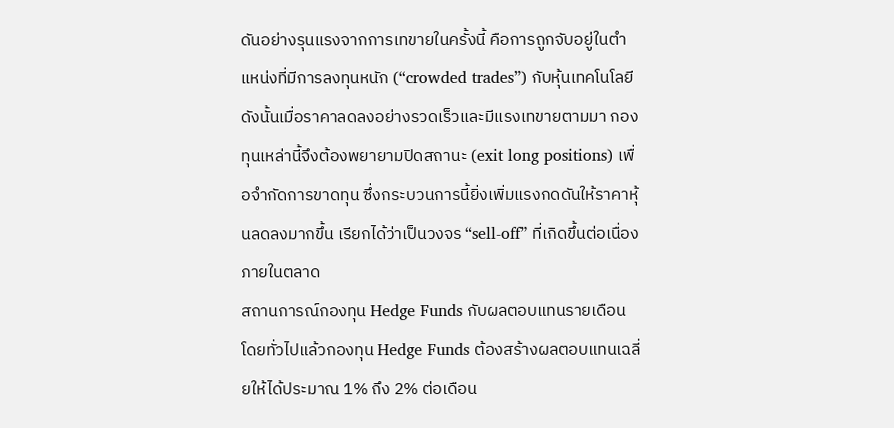ดันอย่างรุนแรงจากการเทขายในครั้งนี้ คือการถูกจับอยู่ในตำแหน่งที่มีการลงทุนหนัก (“crowded trades”) กับหุ้นเทคโนโลยี ดังนั้นเมื่อราคาลดลงอย่างรวดเร็วและมีแรงเทขายตามมา กองทุนเหล่านี้จึงต้องพยายามปิดสถานะ (exit long positions) เพื่อจำกัดการขาดทุน ซึ่งกระบวนการนี้ยิ่งเพิ่มแรงกดดันให้ราคาหุ้นลดลงมากขึ้น เรียกได้ว่าเป็นวงจร “sell-off” ที่เกิดขึ้นต่อเนื่องภายในตลาด
สถานการณ์กองทุน Hedge Funds กับผลตอบแทนรายเดือน
โดยทั่วไปแล้วกองทุน Hedge Funds ต้องสร้างผลตอบแทนเฉลี่ยให้ได้ประมาณ 1% ถึง 2% ต่อเดือน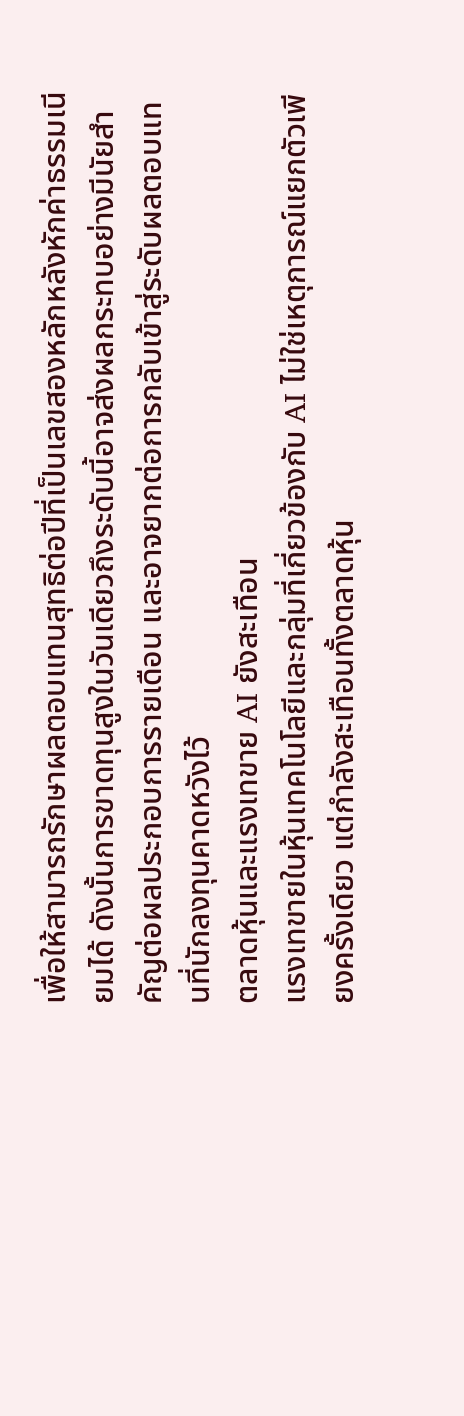เพื่อให้สามารถรักษาผลตอบแทนสุทธิต่อปีที่เป็นเลขสองหลักหลังหักค่าธรรมเนียมได้ ดังนั้นการขาดทุนสูงในวันเดียวถึงระดับนี้อาจส่งผลกระทบอย่างมีนัยสำคัญต่อผลประกอบการรายเดือน และอาจยากต่อการกลับเข้าสู่ระดับผลตอบแทนที่นักลงทุนคาดหวังไว้
ตลาดหุ้นและแรงเทขาย AI ยังสะเทือน
แรงเทขายในหุ้นเทคโนโลยีและกลุ่มที่เกี่ยวข้องกับ AI ไม่ใช่เหตุการณ์แยกตัวเพียงครั้งเดียว แต่กำลังสะเทือนทั้งตลาดหุ้น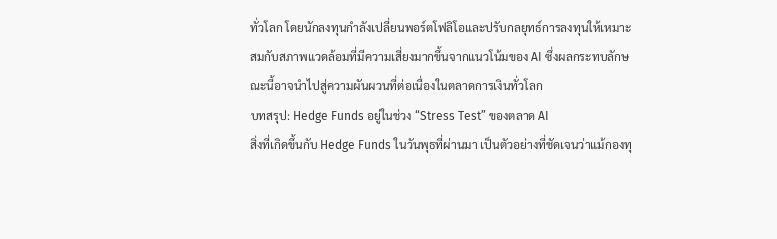ทั่วโลก โดยนักลงทุนกำลังเปลี่ยนพอร์ตโฟลิโอและปรับกลยุทธ์การลงทุนให้เหมาะสมกับสภาพแวดล้อมที่มีความเสี่ยงมากขึ้นจากแนวโน้มของ AI ซึ่งผลกระทบลักษณะนี้อาจนำไปสู่ความผันผวนที่ต่อเนื่องในตลาดการเงินทั่วโลก
บทสรุป: Hedge Funds อยู่ในช่วง “Stress Test” ของตลาด AI
สิ่งที่เกิดขึ้นกับ Hedge Funds ในวันพุธที่ผ่านมา เป็นตัวอย่างที่ชัดเจนว่าแม้กองทุ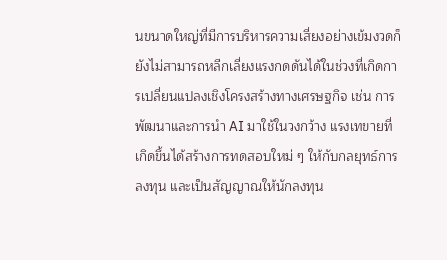นขนาดใหญ่ที่มีการบริหารความเสี่ยงอย่างเข้มงวดก็ยังไม่สามารถหลีกเลี่ยงแรงกดดันได้ในช่วงที่เกิดการเปลี่ยนแปลงเชิงโครงสร้างทางเศรษฐกิจ เช่น การพัฒนาและการนำ AI มาใช้ในวงกว้าง แรงเทขายที่เกิดขึ้นได้สร้างการทดสอบใหม่ ๆ ให้กับกลยุทธ์การลงทุน และเป็นสัญญาณให้นักลงทุน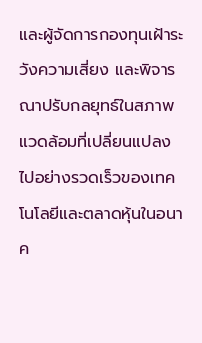และผู้จัดการกองทุนเฝ้าระวังความเสี่ยง และพิจารณาปรับกลยุทธ์ในสภาพแวดล้อมที่เปลี่ยนแปลงไปอย่างรวดเร็วของเทคโนโลยีและตลาดหุ้นในอนาค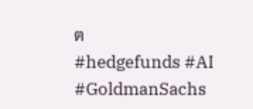ต
#hedgefunds #AI #GoldmanSachs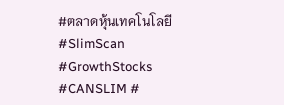#ตลาดหุ้นเทคโนโลยี #SlimScan #GrowthStocks #CANSLIM #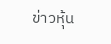ข่าวหุ้น